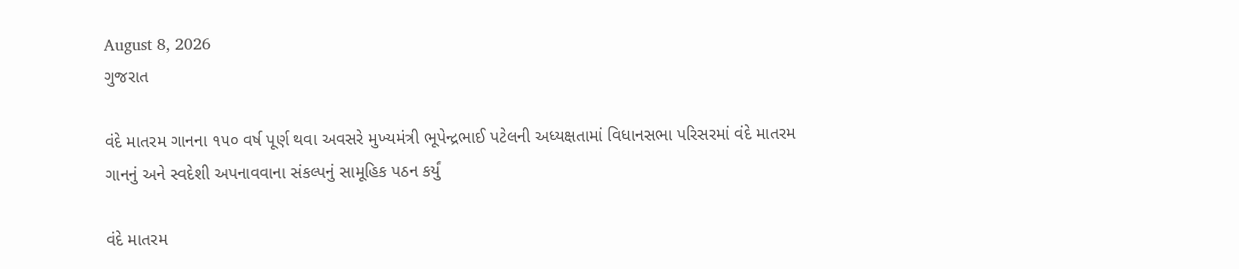August 8, 2026
ગુજરાત

વંદે માતરમ ગાનના ૧૫૦ વર્ષ પૂર્ણ થવા અવસરે મુખ્‍યમંત્રી ભૂપેન્‍દ્રભાઈ પટેલની અધ્‍યક્ષતામાં વિધાનસભા પરિસરમાં વંદે માતરમ ગાનનું અને સ્‍વદેશી અપનાવવાના સંકલ્‍પનું સામૂહિક પઠન કર્યું

વંદે માતરમ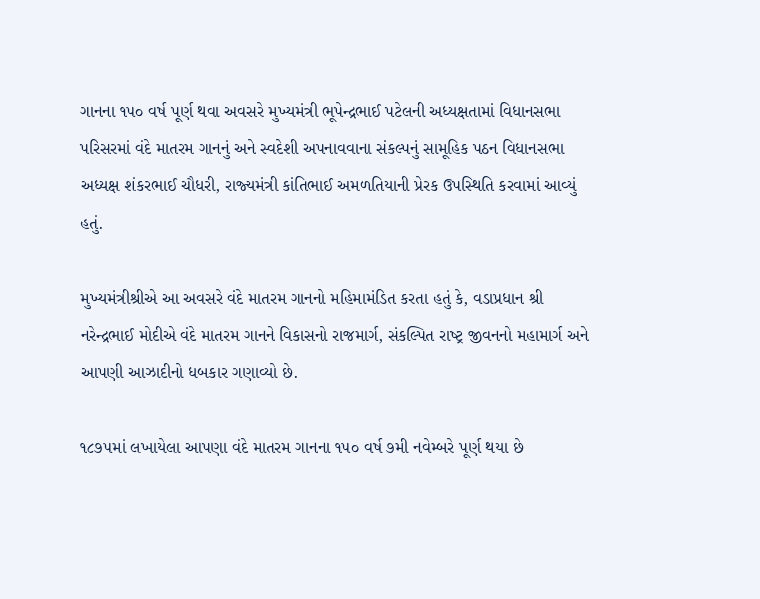ગાનના ૧૫૦ વર્ષ પૂર્ણ થવા અવસરે મુખ્‍યમંત્રી ભૂપેન્‍દ્રભાઈ પટેલની અધ્‍યક્ષતામાં વિધાનસભા પરિસરમાં વંદે માતરમ ગાનનું અને સ્‍વદેશી અપનાવવાના સંકલ્‍પનું સામૂહિક પઠન વિધાનસભા અધ્‍યક્ષ શંકરભાઈ ચૌધરી, રાજ્‍યમંત્રી કાંતિભાઈ અમળતિયાની પ્રેરક ઉપસ્‍થિતિ કરવામાં આવ્‍યું હતું.

મુખ્‍યમંત્રીશ્રીએ આ અવસરે વંદે માતરમ ગાનનો મહિમામંડિત કરતા હતું કે, વડાપ્રધાન શ્રી નરેન્‍દ્રભાઈ મોદીએ વંદે માતરમ ગાનને વિકાસનો રાજમાર્ગ, સંકલ્‍પિત રાષ્‍ટ્ર જીવનનો મહામાર્ગ અને  આપણી આઝાદીનો ધબકાર ગણાવ્‍યો છે.

૧૮૭૫માં લખાયેલા આપણા વંદે માતરમ ગાનના ૧૫૦ વર્ષ ૭મી નવેમ્‍બરે પૂર્ણ થયા છે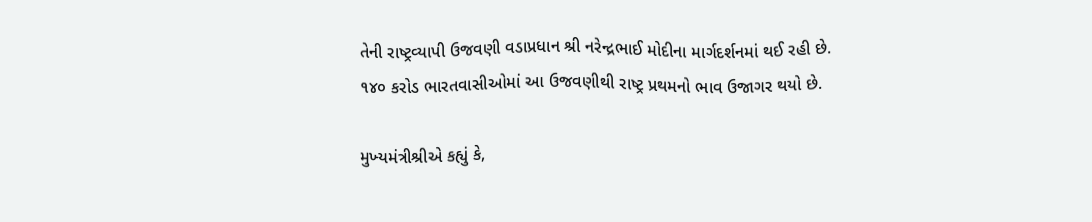તેની રાષ્‍ટ્રવ્‍યાપી ઉજવણી વડાપ્રધાન શ્રી નરેન્‍દ્રભાઈ મોદીના માર્ગદર્શનમાં થઈ રહી છે. ૧૪૦ કરોડ ભારતવાસીઓમાં આ ઉજવણીથી રાષ્‍ટ્ર પ્રથમનો ભાવ ઉજાગર થયો છે.

મુખ્‍યમંત્રીશ્રીએ કહ્યું કે,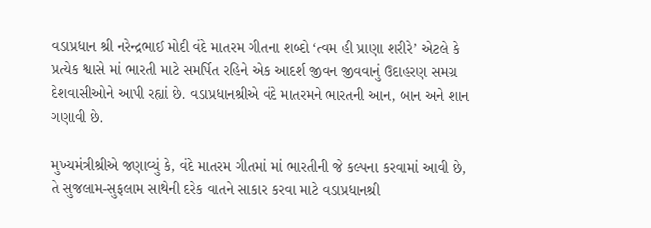વડાપ્રધાન શ્રી નરેન્‍દ્રભાઈ મોદી વંદે માતરમ ગીતના શબ્‍દો ‘ત્‍વમ હી પ્રાણા શરીરે’ એટલે કે પ્રત્‍યેક શ્વાસે માં ભારતી માટે સમર્પિત રહિને એક આદર્શ જીવન જીવવાનું ઉદાહરણ સમગ્ર દેશવાસીઓને આપી રહ્યાં છે. વડાપ્રધાનશ્રીએ વંદે માતરમને ભારતની આન, બાન અને શાન ગણાવી છે.

મુખ્‍યમંત્રીશ્રીએ જણાવ્‍યું કે, વંદે માતરમ ગીતમાં માં ભારતીની જે કલ્‍પના કરવામાં આવી છે, તે સુજલામ-સુફલામ સાથેની દરેક વાતને સાકાર કરવા માટે વડાપ્રધાનશ્રી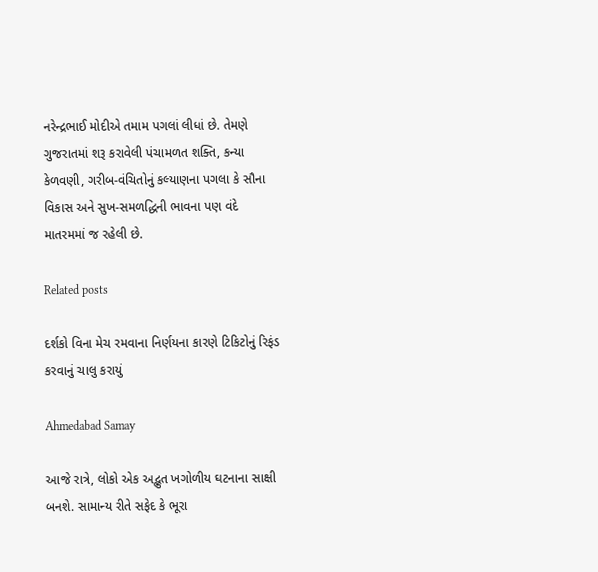નરેન્‍દ્રભાઈ મોદીએ તમામ પગલાં લીધાં છે. તેમણે ગુજરાતમાં શરૂ કરાવેલી પંચામળત શક્‍તિ, કન્‍યા કેળવણી, ગરીબ-વંચિતોનું કલ્‍યાણના પગલા કે સૌના વિકાસ અને સુખ-સમળદ્ધિની ભાવના પણ વંદે માતરમમાં જ રહેલી છે.

Related posts

દર્શકો વિના મેચ રમવાના નિર્ણયના કારણે ટિકિટોનું રિફંડ કરવાનું ચાલુ કરાયું

Ahmedabad Samay

આજે રાત્રે, લોકો એક અદ્ભુત ખગોળીય ઘટનાના સાક્ષી બનશે. સામાન્ય રીતે સફેદ કે ભૂરા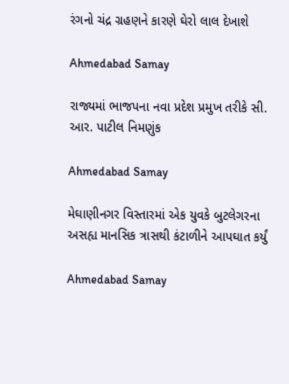રંગનો ચંદ્ર ગ્રહણને કારણે ઘેરો લાલ દેખાશે

Ahmedabad Samay

રાજ્યમાં ભાજપના નવા પ્રદેશ પ્રમુખ તરીકે સી. આર. પાટીલ નિમણુંક

Ahmedabad Samay

મેઘાણીનગર વિસ્તારમાં એક યુવકે બુટલેગરના અસહ્ય માનસિક ત્રાસથી કંટાળીને આપઘાત કર્યું

Ahmedabad Samay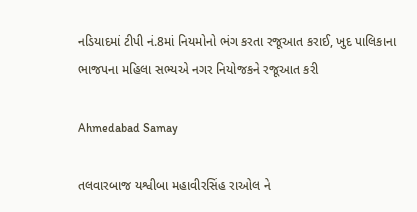નડિયાદમાં ટીપી નં.8માં નિયમોનો ભંગ કરતા રજૂઆત કરાઈ, ખુદ પાલિકાના ભાજપના મહિલા સભ્યએ નગર નિયોજકને રજૂઆત કરી

Ahmedabad Samay

તલવારબાજ યશ્વીબા મહાવીરસિંહ રાઓલ ને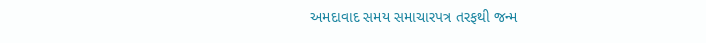અમદાવાદ સમય સમાચારપત્ર તરફથી જન્મ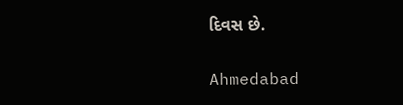દિવસ છે.

Ahmedabad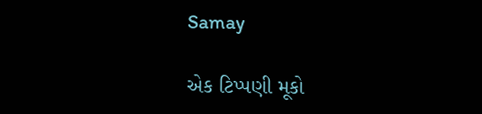Samay

એક ટિપ્પણી મૂકો